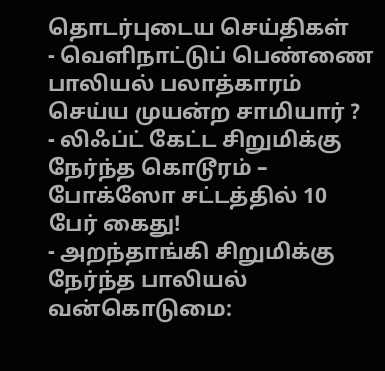தொடர்புடைய செய்திகள்
- வெளிநாட்டுப் பெண்ணை பாலியல் பலாத்காரம் செய்ய முயன்ற சாமியார் ?
- லிஃப்ட் கேட்ட சிறுமிக்கு நேர்ந்த கொடூரம் – போக்ஸோ சட்டத்தில் 10 பேர் கைது!
- அறந்தாங்கி சிறுமிக்கு நேர்ந்த பாலியல் வன்கொடுமை: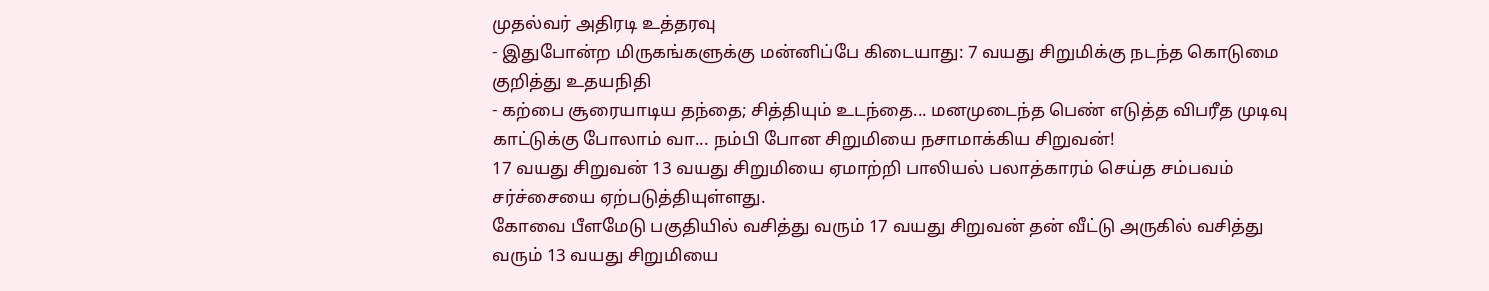முதல்வர் அதிரடி உத்தரவு
- இதுபோன்ற மிருகங்களுக்கு மன்னிப்பே கிடையாது: 7 வயது சிறுமிக்கு நடந்த கொடுமை குறித்து உதயநிதி
- கற்பை சூரையாடிய தந்தை; சித்தியும் உடந்தை... மனமுடைந்த பெண் எடுத்த விபரீத முடிவு
காட்டுக்கு போலாம் வா... நம்பி போன சிறுமியை நசாமாக்கிய சிறுவன்!
17 வயது சிறுவன் 13 வயது சிறுமியை ஏமாற்றி பாலியல் பலாத்காரம் செய்த சம்பவம் சர்ச்சையை ஏற்படுத்தியுள்ளது.
கோவை பீளமேடு பகுதியில் வசித்து வரும் 17 வயது சிறுவன் தன் வீட்டு அருகில் வசித்து வரும் 13 வயது சிறுமியை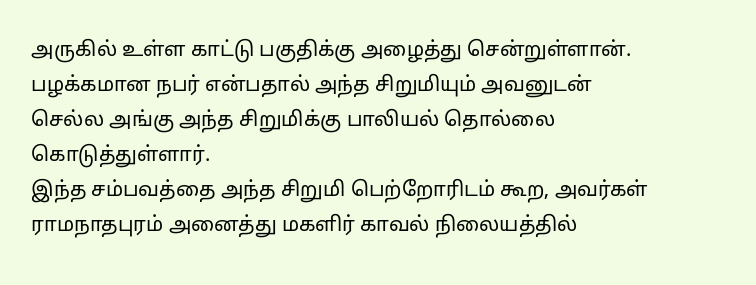அருகில் உள்ள காட்டு பகுதிக்கு அழைத்து சென்றுள்ளான். பழக்கமான நபர் என்பதால் அந்த சிறுமியும் அவனுடன் செல்ல அங்கு அந்த சிறுமிக்கு பாலியல் தொல்லை கொடுத்துள்ளார்.
இந்த சம்பவத்தை அந்த சிறுமி பெற்றோரிடம் கூற, அவர்கள் ராமநாதபுரம் அனைத்து மகளிர் காவல் நிலையத்தில்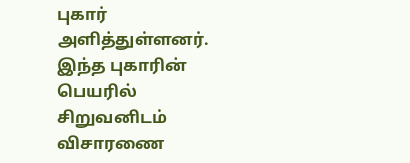புகார் அளித்துள்ளனர். இந்த புகாரின் பெயரில் சிறுவனிடம் விசாரணை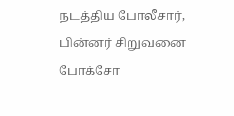நடத்திய போலீசார், பின்னர் சிறுவனை போக்சோ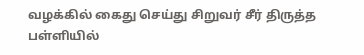வழக்கில் கைது செய்து சிறுவர் சீர் திருத்த பள்ளியில்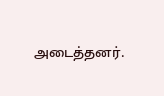அடைத்தனர்.